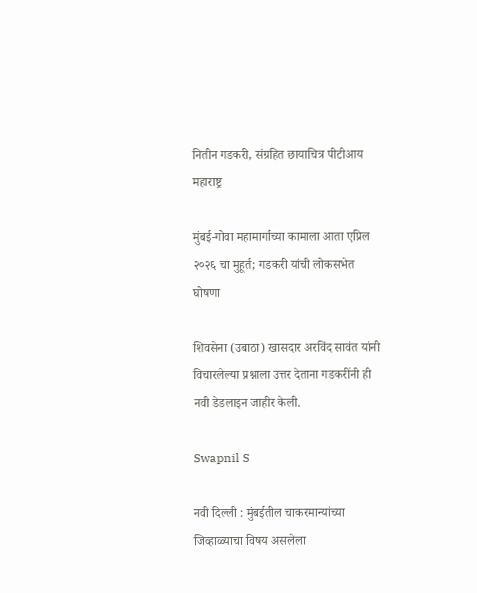नितीन गडकरी, संग्रहित छायाचित्र पीटीआय
महाराष्ट्र

मुंबई-गोवा महामार्गाच्या कामाला आता एप्रिल २०२६ चा मुहूर्त; गडकरी यांची लोकसभेत घोषणा

शिवसेना (उबाठा) खासदार अरविंद सावंत यांनी विचारलेल्या प्रश्नाला उत्तर देताना गडकरींनी ही नवी डेडलाइन जाहीर केली.

Swapnil S

नवी दिल्ली : मुंबईतील चाकरमान्यांच्या जिव्हाळ्याचा विषय असलेला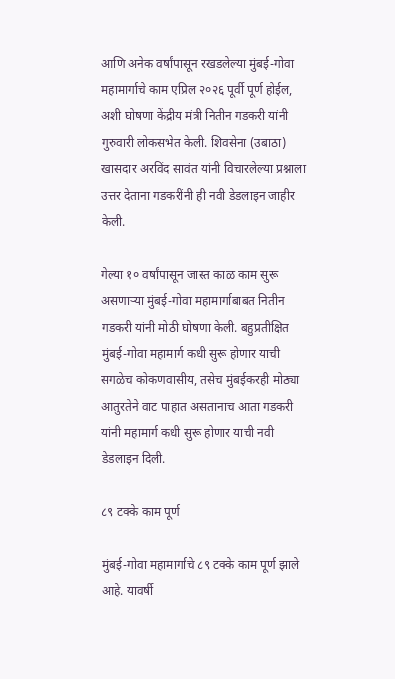आणि अनेक वर्षांपासून रखडलेल्या मुंबई-गोवा महामार्गाचे काम एप्रिल २०२६ पूर्वी पूर्ण होईल, अशी घोषणा केंद्रीय मंत्री नितीन गडकरी यांनी गुरुवारी लोकसभेत केली. शिवसेना (उबाठा) खासदार अरविंद सावंत यांनी विचारलेल्या प्रश्नाला उत्तर देताना गडकरींनी ही नवी डेडलाइन जाहीर केली.

गेल्या १० वर्षांपासून जास्त काळ काम सुरू असणाऱ्या मुंबई-गोवा महामार्गाबाबत नितीन गडकरी यांनी मोठी घोषणा केली. बहुप्रतीक्षित मुंबई-गोवा महामार्ग कधी सुरू होणार याची सगळेच कोकणवासीय, तसेच मुंबईकरही मोठ्या आतुरतेने वाट पाहात असतानाच आता गडकरी यांनी महामार्ग कधी सुरू होणार याची नवी डेडलाइन दिली.

८९ टक्के काम पूर्ण

मुंबई-गोवा महामार्गाचे ८९ टक्के काम पूर्ण झाले आहे. यावर्षी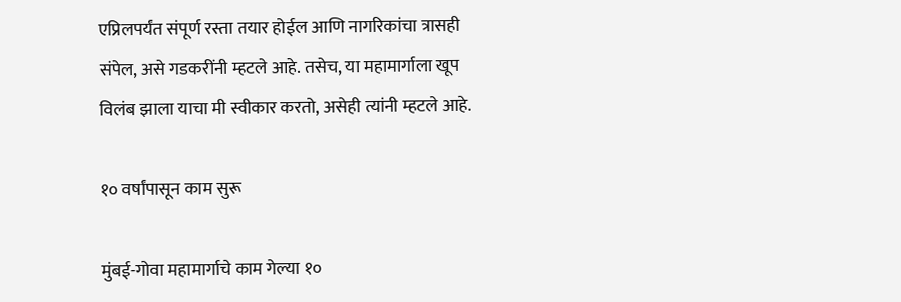एप्रिलपर्यंत संपूर्ण रस्ता तयार होईल आणि नागरिकांचा त्रासही संपेल, असे गडकरींनी म्हटले आहे. तसेच, या महामार्गाला खूप विलंब झाला याचा मी स्वीकार करतो, असेही त्यांनी म्हटले आहे.

१० वर्षांपासून काम सुरू

मुंबई-गोवा महामार्गाचे काम गेल्या १०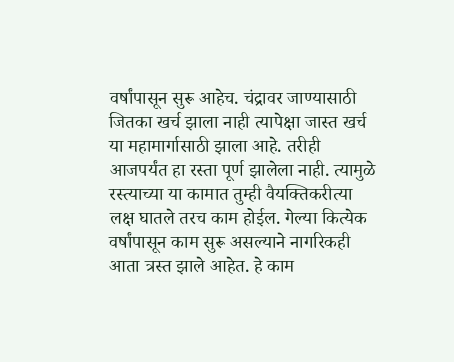वर्षांपासून सुरू आहेच. चंद्रावर जाण्यासाठी जितका खर्च झाला नाही त्यापेक्षा जास्त खर्च या महामार्गासाठी झाला आहे. तरीही आजपर्यंत हा रस्ता पूर्ण झालेला नाही. त्यामुळे रस्त्याच्या या कामात तुम्ही वैयक्तिकरीत्या लक्ष घातले तरच काम होईल. गेल्या कित्येक वर्षांपासून काम सुरू असल्याने नागरिकही आता त्रस्त झाले आहेत. हे काम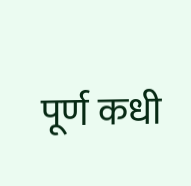पूर्ण कधी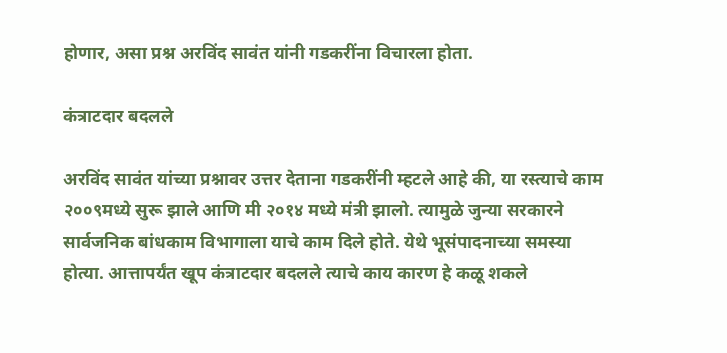होणार, असा प्रश्न अरविंद सावंत यांनी गडकरींना विचारला होता.

कंत्राटदार बदलले

अरविंद सावंत यांच्या प्रश्नावर उत्तर देताना गडकरींनी म्हटले आहे की, या रस्त्याचे काम २००९मध्ये सुरू झाले आणि मी २०१४ मध्ये मंत्री झालो. त्यामुळे जुन्या सरकारने सार्वजनिक बांधकाम विभागाला याचे काम दिले होते. येथे भूसंपादनाच्या समस्या होत्या. आत्तापर्यंत खूप कंत्राटदार बदलले त्याचे काय कारण हे कळू शकले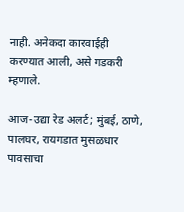नाही. अनेकदा कारवाईही करण्यात आली, असे गडकरी म्हणाले.

आज-उद्या रेड अलर्ट; मुंबई, ठाणे, पालघर, रायगडात मुसळधार पावसाचा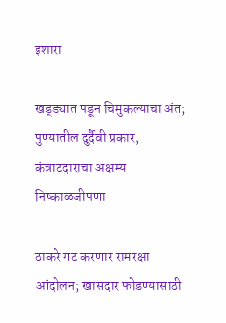इशारा

खड्ड्यात पडून चिमुकल्याचा अंत; पुण्यातील दुर्दैवी प्रकार, कंत्राटदाराचा अक्षम्य निष्काळजीपणा

ठाकरे गट करणार रामरक्षा आंदोलन; खासदार फोडण्यासाठी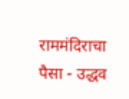राममंदिराचा पैसा - उद्धव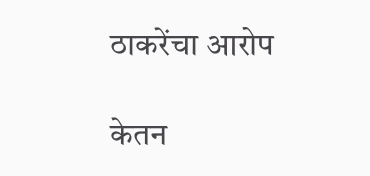ठाकरेंचा आरोप

केतन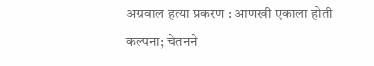अग्रवाल हत्या प्रकरण : आणखी एकाला होती कल्पना; चेतनने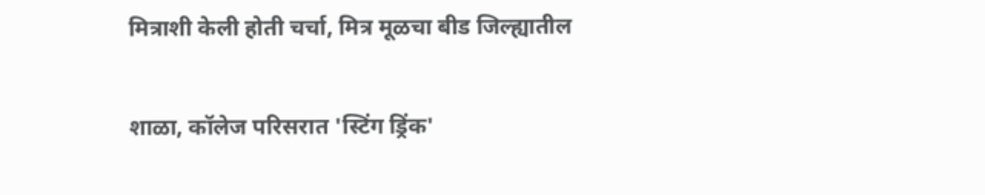मित्राशी केली होती चर्चा, मित्र मूळचा बीड जिल्ह्यातील

शाळा, कॉलेज परिसरात 'स्टिंग ड्रिंक'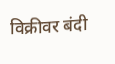विक्रीवर बंदी